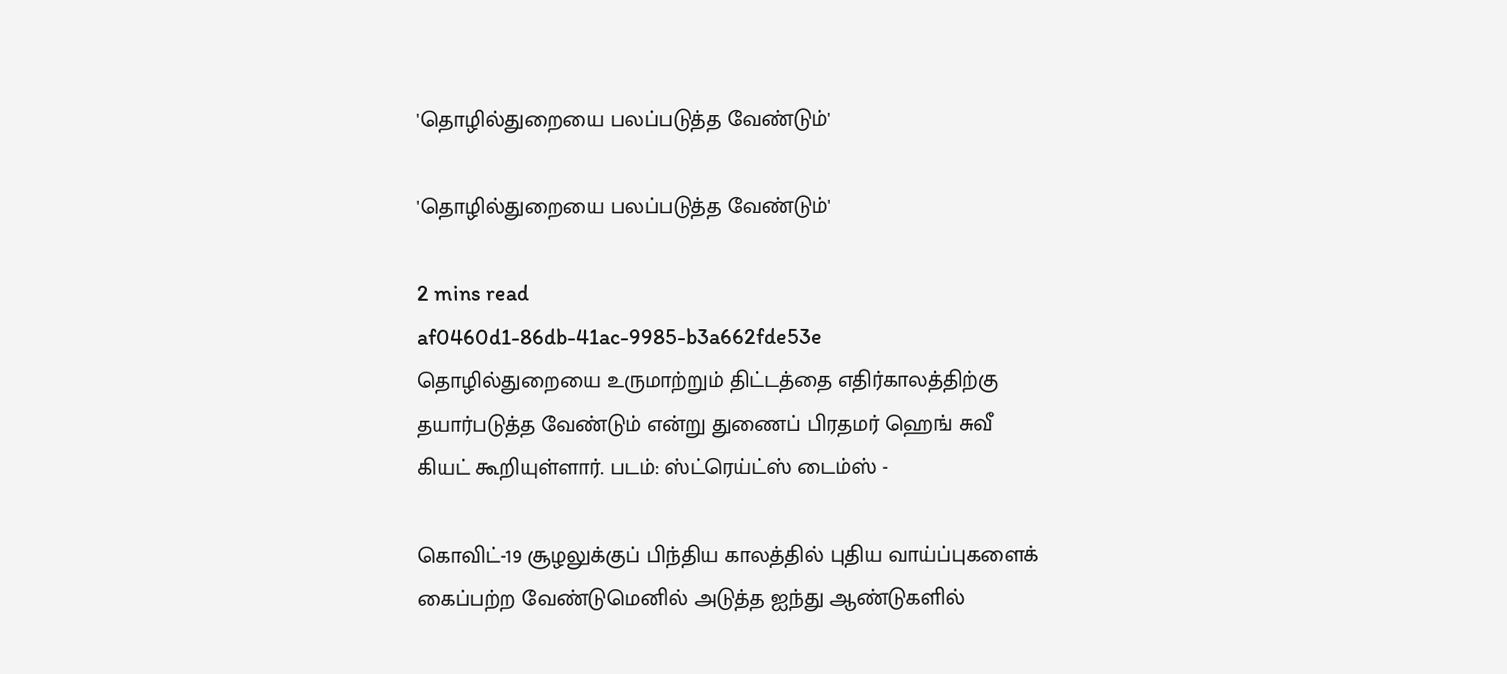'தொழில்துறையை பலப்படுத்த வேண்டும்'

'தொழில்துறையை பலப்படுத்த வேண்டும்'

2 mins read
af0460d1-86db-41ac-9985-b3a662fde53e
தொழில்துறையை உருமாற்றும் திட்டத்தை எதிர்காலத்திற்கு தயார்படுத்த வேண்டும் என்று துணைப் பிரதமர் ஹெங் சுவீ கியட் கூறியுள்ளார். படம்: ஸ்ட்ரெய்ட்ஸ் டைம்ஸ் -

கொவிட்-19 சூழலுக்குப் பிந்திய காலத்தில் புதிய வாய்ப்புகளைக் கைப்பற்ற வேண்டுமெனில் அடுத்த ஐந்து ஆண்டுகளில்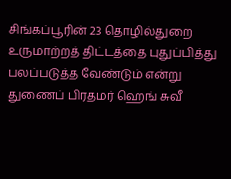சிங்கப்பூரின் 23 தொழில்துறை உருமாற்றத் திட்டத்தை புதுப்பித்து பலப்படுத்த வேண்டும் என்று துணைப் பிரதமர் ஹெங் சுவீ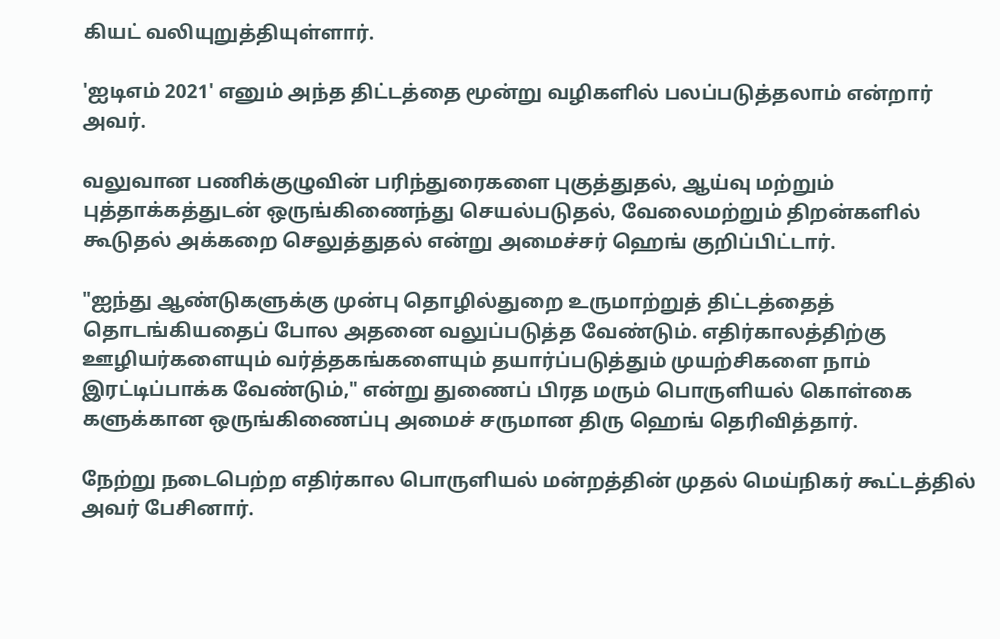கியட் வலியுறுத்தியுள்ளார்.

'ஐடிஎம் 2021' எனும் அந்த திட்டத்தை மூன்று வழிகளில் பலப்படுத்தலாம் என்றார் அவர்.

வலுவான பணிக்குழுவின் பரிந்துரைகளை புகுத்துதல், ஆய்வு மற்றும் புத்தாக்கத்துடன் ஒருங்கிணைந்து செயல்படுதல், வேலைமற்றும் திறன்களில் கூடுதல் அக்கறை செலுத்துதல் என்று அமைச்சர் ஹெங் குறிப்பிட்டார்.

"ஐந்து ஆண்டுகளுக்கு முன்பு தொழில்துறை உருமாற்றுத் திட்டத்தைத் தொடங்கியதைப் போல அதனை வலுப்படுத்த வேண்டும். எதிர்காலத்திற்கு ஊழியர்களையும் வர்த்தகங்களையும் தயார்ப்படுத்தும் முயற்சிகளை நாம் இரட்டிப்பாக்க வேண்டும்," என்று துணைப் பிரத மரும் பொருளியல் கொள்கை களுக்கான ஒருங்கிணைப்பு அமைச் சருமான திரு ஹெங் தெரிவித்தார்.

நேற்று நடைபெற்ற எதிர்கால பொருளியல் மன்றத்தின் முதல் மெய்நிகர் கூட்டத்தில் அவர் பேசினார்.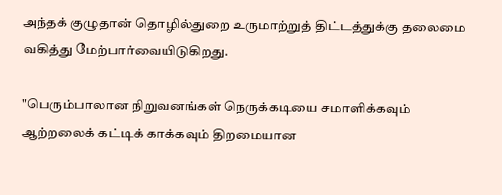அந்தக் குழுதான் தொழில்துறை உருமாற்றுத் திட்டத்துக்கு தலைமை வகித்து மேற்பார்வையிடுகிறது.

"பெரும்பாலான நிறுவனங்கள் நெருக்கடியை சமாளிக்கவும் ஆற்றலைக் கட்டிக் காக்கவும் திறமையான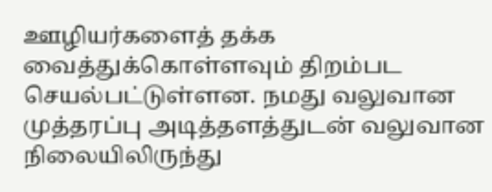ஊழியர்களைத் தக்க வைத்துக்கொள்ளவும் திறம்பட செயல்பட்டுள்ளன. நமது வலுவான முத்தரப்பு அடித்தளத்துடன் வலுவான நிலையிலிருந்து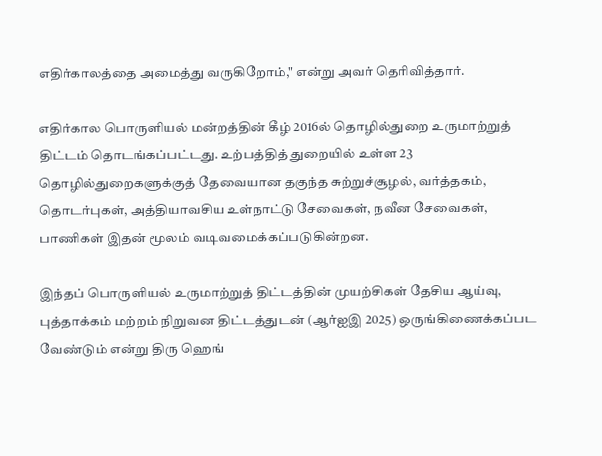எதிர்காலத்தை அமைத்து வருகிறோம்," என்று அவர் தெரிவித்தார்.

எதிர்கால பொருளியல் மன்றத்தின் கீழ் 2016ல் தொழில்துறை உருமாற்றுத் திட்டம் தொடங்கப்பட்டது. உற்பத்தித் துறையில் உள்ள 23 தொழில்துறைகளுக்குத் தேவையான தகுந்த சுற்றுச்சூழல், வர்த்தகம், தொடர்புகள், அத்தியாவசிய உள்நாட்டு சேவைகள், நவீன சேவைகள், பாணிகள் இதன் மூலம் வடிவமைக்கப்படுகின்றன.

இந்தப் பொருளியல் உருமாற்றுத் திட்டத்தின் முயற்சிகள் தேசிய ஆய்வு, புத்தாக்கம் மற்றம் நிறுவன திட்டத்துடன் (ஆர்ஐஇ 2025) ஒருங்கிணைக்கப்பட வேண்டும் என்று திரு ஹெங்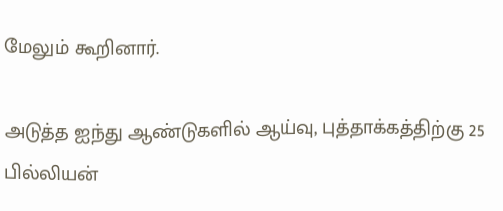மேலும் கூறினார்.

அடுத்த ஐந்து ஆண்டுகளில் ஆய்வு, புத்தாக்கத்திற்கு 25 பில்லியன்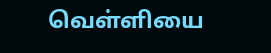வெள்ளியை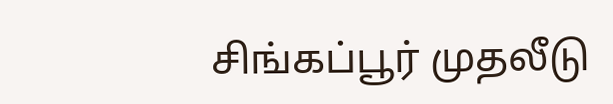சிங்கப்பூர் முதலீடு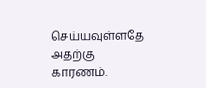செய்யவுள்ளதே அதற்கு காரணம்.